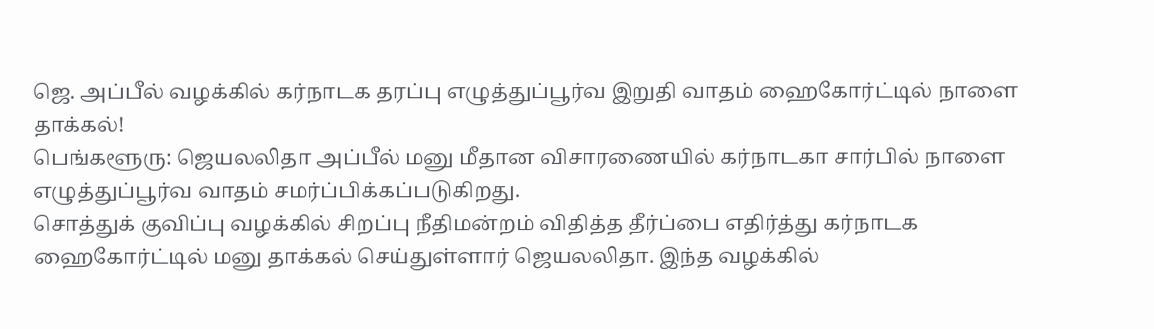ஜெ. அப்பீல் வழக்கில் கர்நாடக தரப்பு எழுத்துப்பூர்வ இறுதி வாதம் ஹைகோர்ட்டில் நாளை தாக்கல்!
பெங்களூரு: ஜெயலலிதா அப்பீல் மனு மீதான விசாரணையில் கர்நாடகா சார்பில் நாளை எழுத்துப்பூர்வ வாதம் சமர்ப்பிக்கப்படுகிறது.
சொத்துக் குவிப்பு வழக்கில் சிறப்பு நீதிமன்றம் விதித்த தீர்ப்பை எதிர்த்து கர்நாடக ஹைகோர்ட்டில் மனு தாக்கல் செய்துள்ளார் ஜெயலலிதா. இந்த வழக்கில்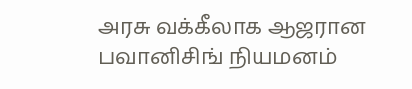அரசு வக்கீலாக ஆஜரான பவானிசிங் நியமனம்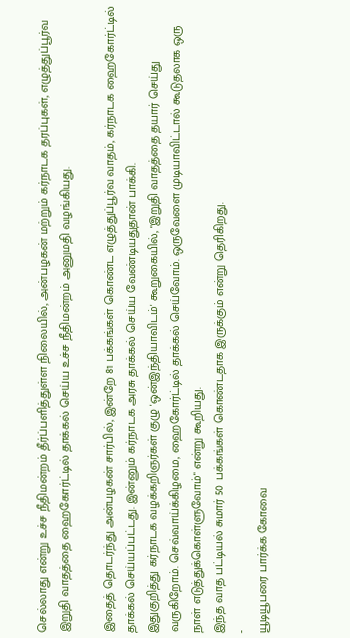செல்லாது என்று உச்ச நீதிமன்றம் தீர்ப்பளித்துள்ள நிலையில், அன்பழகன் மற்றும் கர்நாடக தரப்புகள், எழுத்துப்பூர்வ இறுதி வாதத்தை ஹைகோர்ட்டில் தாக்கல் செய்ய உச்ச நீதிமன்றம் அனுமதி வழங்கியது.

இதைத் தொடர்ந்து அன்பழகன் சார்பில், இன்றே 81 பக்கங்கள் கொண்ட எழுத்துப்பூர்வ வாதம், கர்நாடக ஹைகோர்ட்டில் தாக்கல் செய்யப்பட்டது. இன்னும் கர்நாடக அரசு தாக்கல் செய்ய வேண்டியதுதான் பாக்கி.
இதுகுறித்து கர்நாடக வழக்கறிஞர்கள் குழு 'ஒன்இந்தியாவிடம்' கூறுகையில், "இறுதி வாதத்தை தயார் செய்து வருகிறோம். செவ்வாய்க்கிழமை, ஹைகோர்ட்டில் தாக்கல் செய்வோம். ஒருவேளை முடியாவிட்டால் கூடுதலாக ஒரு நாள் எடுத்துக்கொள்ளுவோம்" என்று கூறியது.
இந்த வாத பட்டியல் சுமார் 50 பக்கங்கள் கொண்டதாக இருக்கும் என்று தெரிகிறது.
-
யூடியூபரை பார்க்க கோவை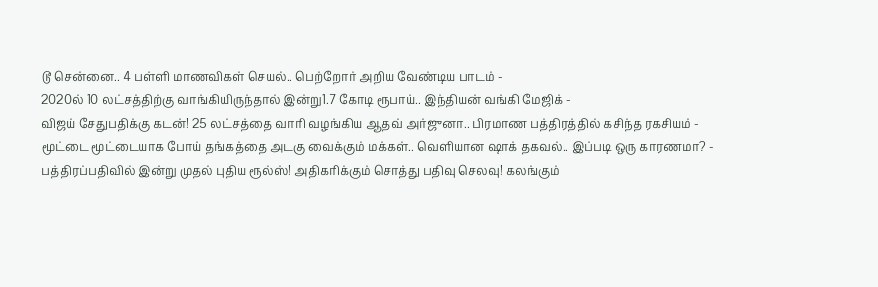டூ சென்னை.. 4 பள்ளி மாணவிகள் செயல்.. பெற்றோர் அறிய வேண்டிய பாடம் -
2020ல் 10 லட்சத்திற்கு வாங்கியிருந்தால் இன்று1.7 கோடி ரூபாய்.. இந்தியன் வங்கி மேஜிக் -
விஜய் சேதுபதிக்கு கடன்! 25 லட்சத்தை வாரி வழங்கிய ஆதவ் அர்ஜுனா.. பிரமாண பத்திரத்தில் கசிந்த ரகசியம் -
மூட்டை மூட்டையாக போய் தங்கத்தை அடகு வைக்கும் மக்கள்.. வெளியான ஷாக் தகவல்.. இப்படி ஒரு காரணமா? -
பத்திரப்பதிவில் இன்று முதல் புதிய ரூல்ஸ்! அதிகரிக்கும் சொத்து பதிவு செலவு! கலங்கும்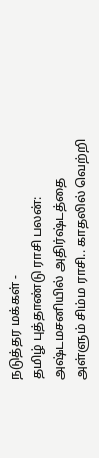நடுத்தர மக்கள் -
தமிழ் புத்தாண்டு ராசி பலன்: அஷ்டமசனியில் அதிர்ஷ்டத்தை அள்ளும் சிம்ம ராசி.. காதலில் வெற்றி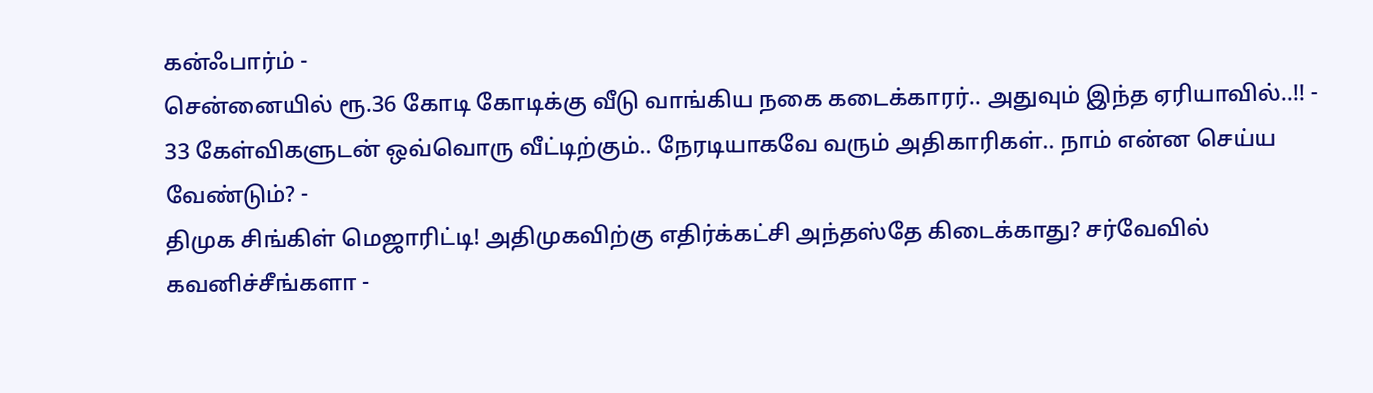கன்ஃபார்ம் -
சென்னையில் ரூ.36 கோடி கோடிக்கு வீடு வாங்கிய நகை கடைக்காரர்.. அதுவும் இந்த ஏரியாவில்..!! -
33 கேள்விகளுடன் ஒவ்வொரு வீட்டிற்கும்.. நேரடியாகவே வரும் அதிகாரிகள்.. நாம் என்ன செய்ய வேண்டும்? -
திமுக சிங்கிள் மெஜாரிட்டி! அதிமுகவிற்கு எதிர்க்கட்சி அந்தஸ்தே கிடைக்காது? சர்வேவில் கவனிச்சீங்களா -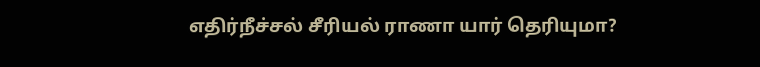எதிர்நீச்சல் சீரியல் ராணா யார் தெரியுமா?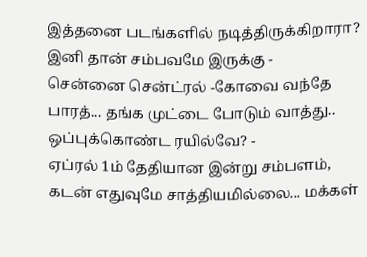இத்தனை படங்களில் நடித்திருக்கிறாரா? இனி தான் சம்பவமே இருக்கு -
சென்னை சென்ட்ரல் -கோவை வந்தே பாரத்... தங்க முட்டை போடும் வாத்து.. ஒப்புக்கொண்ட ரயில்வே? -
ஏப்ரல் 1ம் தேதியான இன்று சம்பளம், கடன் எதுவுமே சாத்தியமில்லை... மக்கள்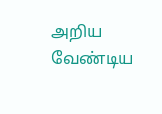அறிய வேண்டிய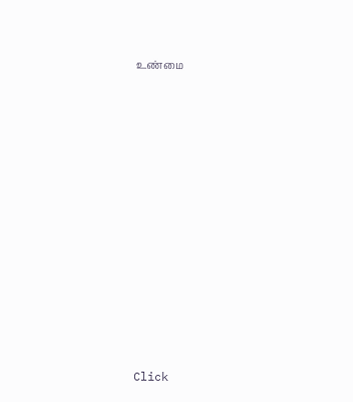உண்மை












Click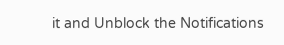it and Unblock the Notifications